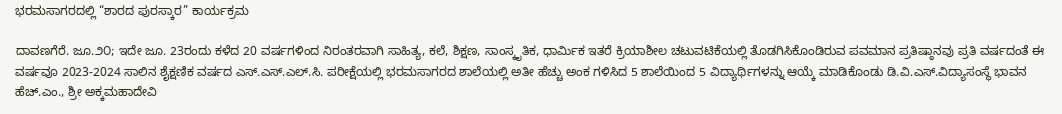ಭರಮಸಾಗರದಲ್ಲಿ “ಶಾರದ ಪುರಸ್ಕಾರ” ಕಾರ್ಯಕ್ರಮ

ದಾವಣಗೆರೆ. ಜೂ.೨೦; ಇದೇ ಜೂ. 23ರಂದು‌ ಕಳೆದ 20 ವರ್ಷಗಳಿಂದ ನಿರಂತರವಾಗಿ ಸಾಹಿತ್ಯ, ಕಲೆ, ಶಿಕ್ಷಣ, ಸಾಂಸ್ಕೃತಿಕ, ಧಾರ್ಮಿಕ ಇತರೆ ಕ್ರಿಯಾಶೀಲ ಚಟುವಟಿಕೆಯಲ್ಲಿ ತೊಡಗಿಸಿಕೊಂಡಿರುವ ಪವಮಾನ ಪ್ರತಿಷ್ಠಾನವು ಪ್ರತಿ ವರ್ಷದಂತೆ ಈ ವರ್ಷವೂ 2023-2024 ಸಾಲಿನ ಶೈಕ್ಷಣಿಕ ವರ್ಷದ ಎಸ್.ಎಸ್.ಎಲ್.ಸಿ. ಪರೀಕ್ಷೆಯಲ್ಲಿ ಭರಮಸಾಗರದ ಶಾಲೆಯಲ್ಲಿ ಅತೀ ಹೆಚ್ಚು ಅಂಕ ಗಳಿಸಿದ 5 ಶಾಲೆಯಿಂದ 5 ವಿದ್ಯಾರ್ಥಿಗಳನ್ನು ಆಯ್ಕೆ ಮಾಡಿಕೊಂಡು ಡಿ.ವಿ.ಎಸ್.ವಿದ್ಯಾಸಂಸ್ಥೆ ಭಾವನ ಹೆಚ್.ಎಂ., ಶ್ರೀ ಅಕ್ಕಮಹಾದೇವಿ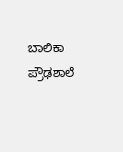ಬಾಲಿಕಾ ಪ್ರೌಢಶಾಲೆ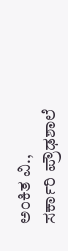ಅಂಕಿತ ವಿ., ಸರ್ಕಾರಿ ಪ್ರೌಢಶಾಲೆ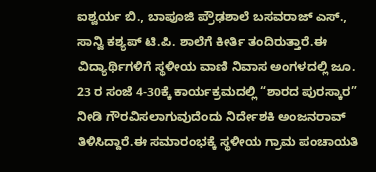ಐಶ್ವರ್ಯ ಬಿ., ಬಾಪೂಜಿ ಪ್ರೌಢಶಾಲೆ ಬಸವರಾಜ್ ಎಸ್., ಸಾನ್ವಿ ಕಶ್ಯಪ್ ಟಿ.ಪಿ. ಶಾಲೆಗೆ ಕೀರ್ತಿ ತಂದಿರುತ್ತಾರೆ.ಈ ವಿದ್ಯಾರ್ಥಿಗಳಿಗೆ ಸ್ಥಳೀಯ ವಾಣಿ ನಿವಾಸ ಅಂಗಳದಲ್ಲಿ ಜೂ. 23 ರ ಸಂಜೆ 4-30ಕ್ಕೆ ಕಾರ್ಯಕ್ರಮದಲ್ಲಿ “ಶಾರದ ಪುರಸ್ಕಾರ” ನೀಡಿ ಗೌರವಿಸಲಾಗುವುದೆಂದು ನಿರ್ದೇಶಕಿ ಅಂಜನರಾವ್ ತಿಳಿಸಿದ್ದಾರೆ.ಈ ಸಮಾರಂಭಕ್ಕೆ ಸ್ಥಳೀಯ ಗ್ರಾಮ ಪಂಚಾಯತಿ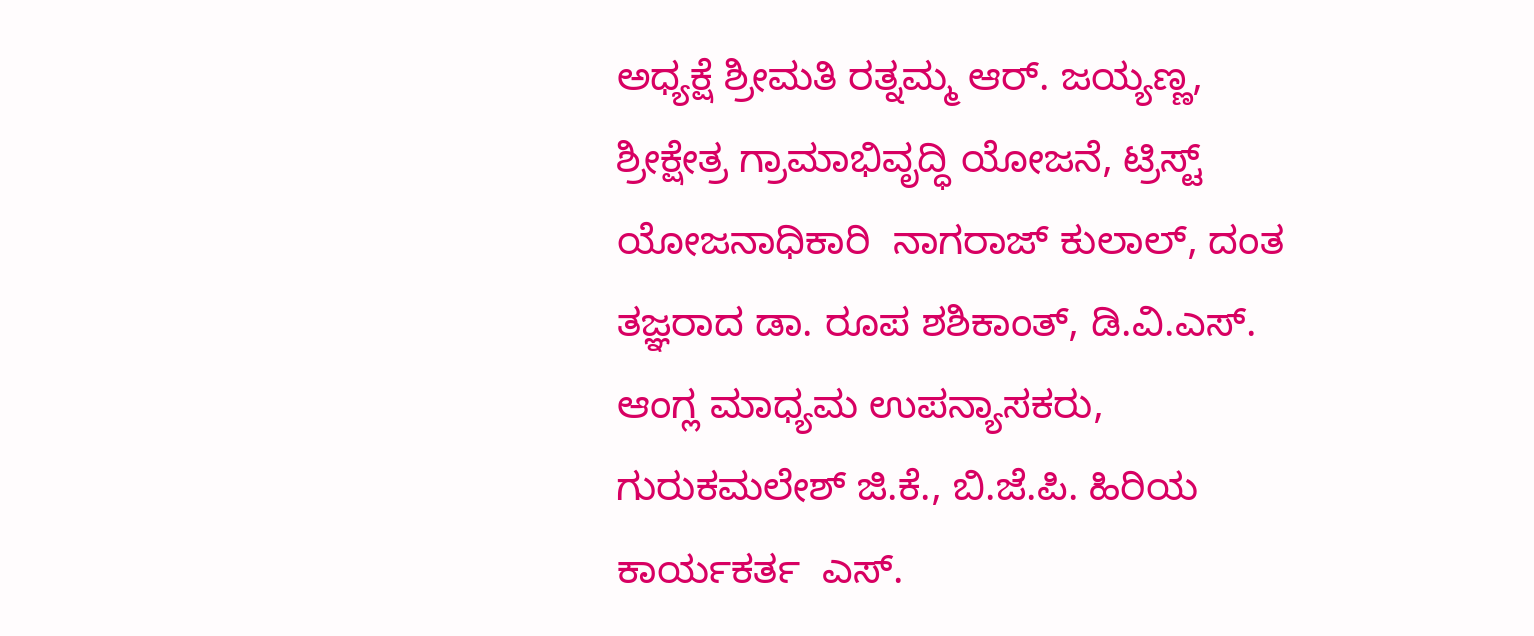ಅಧ್ಯಕ್ಷೆ ಶ್ರೀಮತಿ ರತ್ನಮ್ಮ ಆರ್. ಜಯ್ಯಣ್ಣ, ಶ್ರೀಕ್ಷೇತ್ರ ಗ್ರಾಮಾಭಿವೃದ್ಧಿ ಯೋಜನೆ, ಟ್ರಿಸ್ಟ್ ಯೋಜನಾಧಿಕಾರಿ  ನಾಗರಾಜ್ ಕುಲಾಲ್, ದಂತ ತಜ್ಞರಾದ ಡಾ. ರೂಪ ಶಶಿಕಾಂತ್, ಡಿ.ವಿ.ಎಸ್. ಆಂಗ್ಲ ಮಾಧ್ಯಮ ಉಪನ್ಯಾಸಕರು,  ಗುರುಕಮಲೇಶ್ ಜಿ.ಕೆ., ಬಿ.ಜೆ.ಪಿ. ಹಿರಿಯ ಕಾರ್ಯಕರ್ತ  ಎಸ್.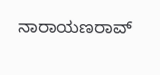ನಾರಾಯಣರಾವ್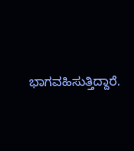ಭಾಗವಹಿಸುತ್ತಿದ್ದಾರೆ.